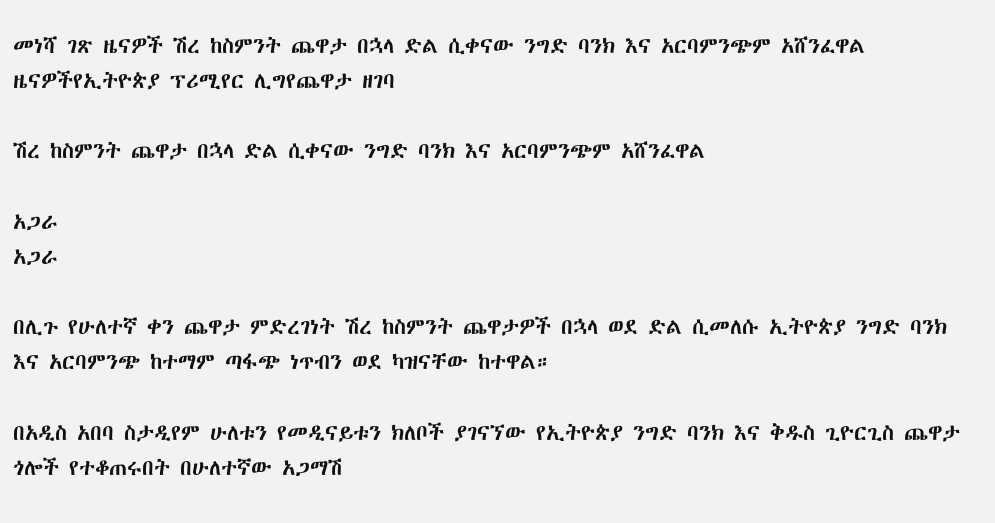መነሻ ገጽ ዜናዎች ሽረ ከስምንት ጨዋታ በኋላ ድል ሲቀናው ንግድ ባንክ እና አርባምንጭም አሸንፈዋል
ዜናዎችየኢትዮጵያ ፕሪሚየር ሊግየጨዋታ ዘገባ

ሽረ ከስምንት ጨዋታ በኋላ ድል ሲቀናው ንግድ ባንክ እና አርባምንጭም አሸንፈዋል

አጋራ
አጋራ

በሊጉ የሁለተኛ ቀን ጨዋታ ምድረገነት ሽረ ከስምንት ጨዋታዎች በኋላ ወደ ድል ሲመለሱ ኢትዮጵያ ንግድ ባንክ እና አርባምንጭ ከተማም ጣፋጭ ነጥብን ወደ ካዝናቸው ከተዋል።

በአዲስ አበባ ስታዲየም ሁለቱን የመዲናይቱን ክለቦች ያገናኘው የኢትዮጵያ ንግድ ባንክ እና ቅዱስ ጊዮርጊስ ጨዋታ ጎሎች የተቆጠሩበት በሁለተኛው አጋማሽ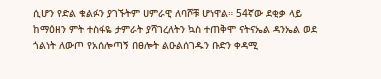ሲሆን የድል ቁልፉን ያገኙትም ሀምራዊ ለባሾቹ ሆነዋል። 54ኛው ደቂቃ ላይ ከማዕዘን ምት ተስፋዬ ታምራት ያሻገረለትን ኳስ ተጠቅሞ ናትናኤል ዳንኤል ወደ ጎልነት ለውጦ የአሰሎጣኝ በፀሎት ልዑልሰገዱን ቡድን ቀዳሚ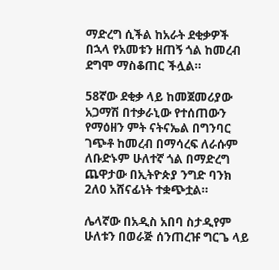ማድረግ ሲችል ከአራት ደቂቃዎች በኋላ የአመቱን ዘጠኝ ጎል ከመረብ ደግሞ ማስቆጠር ችሏል።

58ኛው ደቂቃ ላይ ከመጀመሪያው አጋማሽ በተቃራኒው የተሰጠውን የማዕዘን ምት ናትናኤል በግንባር ገጭቶ ከመረብ በማሳረፍ ለራሱም ለቡድኑም ሁለተኛ ጎል በማድረግ ጨዋታው በኢትዮጵያ ንግድ ባንክ 2ለ0 አሸናፊነት ተቋጭቷል።

ሌላኛው በአዲስ አበባ ስታዲየም ሁለቱን በወራጅ ሰንጠረዡ ግርጌ ላይ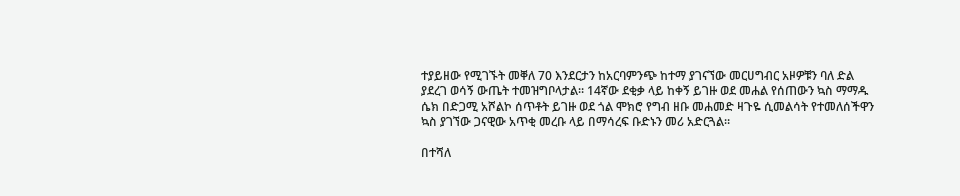ተያይዘው የሚገኙት መቐለ 70 እንደርታን ከአርባምንጭ ከተማ ያገናኘው መርሀግብር አዞዎቹን ባለ ድል ያደረገ ወሳኝ ውጤት ተመዝግቦላታል። 14ኛው ደቂቃ ላይ ከቀኝ ይገዙ ወደ መሐል የሰጠውን ኳስ ማማዱ ሴክ በድጋሚ አሾልኮ ሰጥቶት ይገዙ ወደ ጎል ሞክሮ የግብ ዘቡ መሐመድ ዛጉዬ ሲመልሳት የተመለሰችዋን ኳስ ያገኘው ጋናዊው አጥቂ መረቡ ላይ በማሳረፍ ቡድኑን መሪ አድርጓል።

በተሻለ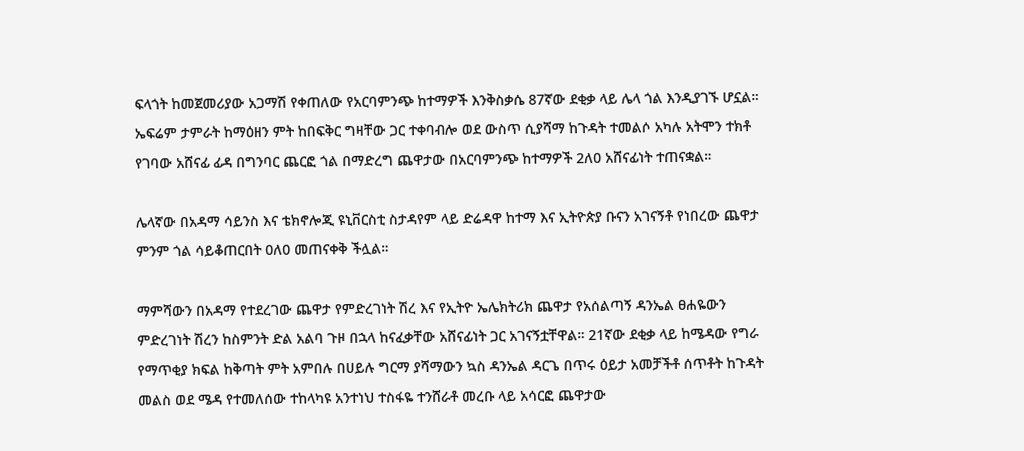ፍላጎት ከመጀመሪያው አጋማሽ የቀጠለው የአርባምንጭ ከተማዎች እንቅስቃሴ 87ኛው ደቂቃ ላይ ሌላ ጎል እንዲያገኙ ሆኗል። ኤፍሬም ታምራት ከማዕዘን ምት ከበፍቅር ግዛቸው ጋር ተቀባብሎ ወደ ውስጥ ሲያሻማ ከጉዳት ተመልሶ አካሉ አትሞን ተክቶ የገባው አሸናፊ ፊዳ በግንባር ጨርፎ ጎል በማድረግ ጨዋታው በአርባምንጭ ከተማዎች 2ለ0 አሸናፊነት ተጠናቋል።

ሌላኛው በአዳማ ሳይንስ እና ቴክኖሎጂ ዩኒቨርስቲ ስታዳየም ላይ ድሬዳዋ ከተማ እና ኢትዮጵያ ቡናን አገናኝቶ የነበረው ጨዋታ ምንም ጎል ሳይቆጠርበት 0ለ0 መጠናቀቅ ችሏል።

ማምሻውን በአዳማ የተደረገው ጨዋታ የምድረገነት ሽረ እና የኢትዮ ኤሌክትሪክ ጨዋታ የአሰልጣኝ ዳንኤል ፀሐዬውን ምድረገነት ሽረን ከስምንት ድል አልባ ጉዞ በኋላ ከናፈቃቸው አሸናፊነት ጋር አገናኝቷቸዋል። 21ኛው ደቂቃ ላይ ከሜዳው የግራ የማጥቂያ ክፍል ከቅጣት ምት አምበሉ በሀይሉ ግርማ ያሻማውን ኳስ ዳንኤል ዳርጌ በጥሩ ዕይታ አመቻችቶ ሰጥቶት ከጉዳት መልስ ወደ ሜዳ የተመለሰው ተከላካዩ አንተነህ ተስፋዬ ተንሸራቶ መረቡ ላይ አሳርፎ ጨዋታው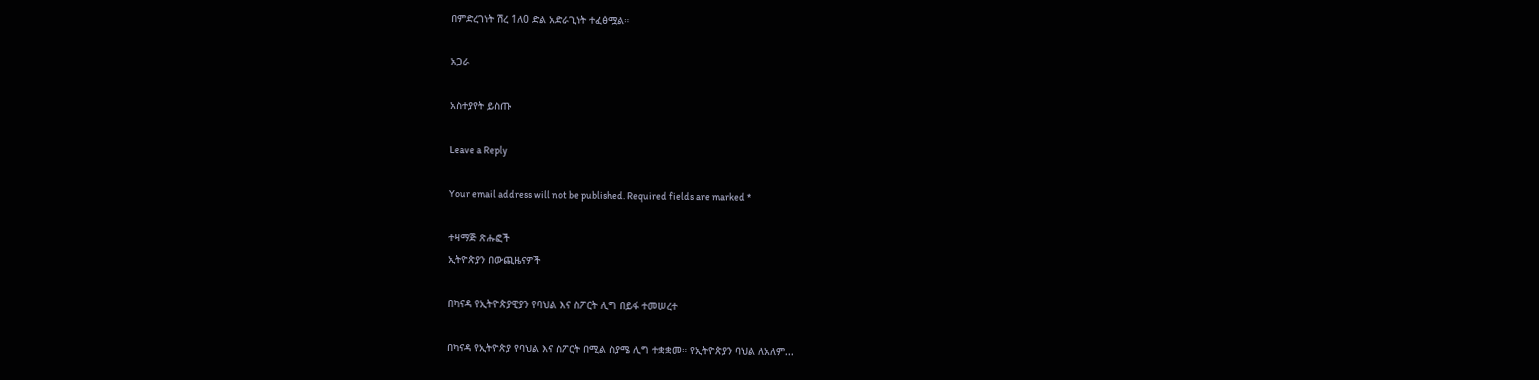በምድረገነት ሽረ 1ለ0 ድል አድራጊነት ተፈፅሟል።

አጋራ

አስተያየት ይስጡ

Leave a Reply

Your email address will not be published. Required fields are marked *

ተዛማጅ ጽሑፎች
ኢትዮጵያን በውጪዜናዎች

በካናዳ የኢትዮጵያዊያን የባህል እና ስፖርት ሊግ በይፋ ተመሠረተ

በካናዳ የኢትዮጵያ የባህል እና ስፖርት በሚል ስያሜ ሊግ ተቋቋመ። የኢትዮጵያን ባህል ለአለም...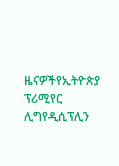ዜናዎችየኢትዮጵያ ፕሪሚየር ሊግየዲሲፕሊን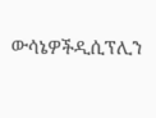ውሳኔዎችዲሲፕሊን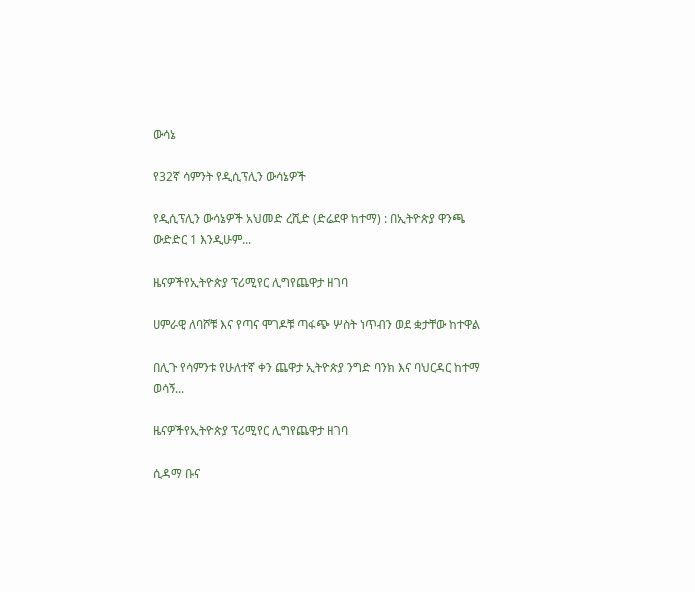ውሳኔ

የ32ኛ ሳምንት የዲሲፕሊን ውሳኔዎች

የዲሲፕሊን ውሳኔዎች አህመድ ረሺድ (ድሬደዋ ከተማ) : በኢትዮጵያ ዋንጫ ውድድር 1 እንዲሁም...

ዜናዎችየኢትዮጵያ ፕሪሚየር ሊግየጨዋታ ዘገባ

ሀምራዊ ለባሾቹ እና የጣና ሞገዶቹ ጣፋጭ ሦስት ነጥብን ወደ ቋታቸው ከተዋል

በሊጉ የሳምንቱ የሁለተኛ ቀን ጨዋታ ኢትዮጵያ ንግድ ባንክ እና ባህርዳር ከተማ ወሳኝ...

ዜናዎችየኢትዮጵያ ፕሪሚየር ሊግየጨዋታ ዘገባ

ሲዳማ ቡና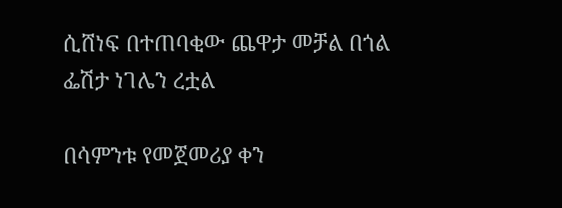ሲሸነፍ በተጠባቂው ጨዋታ መቻል በጎል ፌሽታ ነገሌን ረቷል

በሳምንቱ የመጀመሪያ ቀን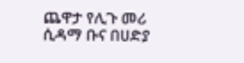ጨዋታ የሊጉ መሪ ሲዳማ ቡና በሀድያ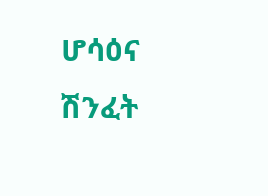ሆሳዕና ሽንፈት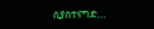ሲያስተናግድ...